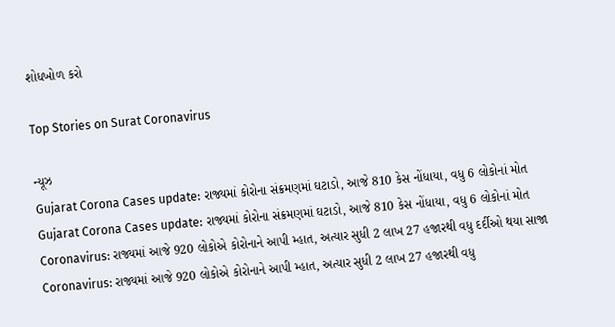શોધખોળ કરો

Top Stories on Surat Coronavirus

ન્યૂઝ
Gujarat Corona Cases update: રાજ્યમાં કોરોના સંક્રમણમાં ઘટાડો, આજે 810 કેસ નોંધાયા, વધુ 6 લોકોનાં મોત
Gujarat Corona Cases update: રાજ્યમાં કોરોના સંક્રમણમાં ઘટાડો, આજે 810 કેસ નોંધાયા, વધુ 6 લોકોનાં મોત
Coronavirus: રાજ્યમાં આજે 920 લોકોએ કોરોનાને આપી મ્હાત, અત્યાર સુધી 2 લાખ 27 હજારથી વધુ દર્દીઓ થયા સાજા
Coronavirus: રાજ્યમાં આજે 920 લોકોએ કોરોનાને આપી મ્હાત, અત્યાર સુધી 2 લાખ 27 હજારથી વધુ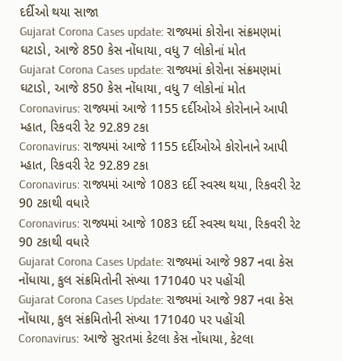દર્દીઓ થયા સાજા
Gujarat Corona Cases update: રાજ્યમાં કોરોના સંક્રમણમાં ઘટાડો, આજે 850 કેસ નોંધાયા, વધુ 7 લોકોનાં મોત
Gujarat Corona Cases update: રાજ્યમાં કોરોના સંક્રમણમાં ઘટાડો, આજે 850 કેસ નોંધાયા, વધુ 7 લોકોનાં મોત
Coronavirus: રાજ્યમાં આજે 1155 દર્દીઓએ કોરોનાને આપી મ્હાત, રિકવરી રેટ 92.89 ટકા
Coronavirus: રાજ્યમાં આજે 1155 દર્દીઓએ કોરોનાને આપી મ્હાત, રિકવરી રેટ 92.89 ટકા
Coronavirus: રાજ્યમાં આજે 1083 દર્દી સ્વસ્થ થયા, રિકવરી રેટ 90 ટકાથી વધારે
Coronavirus: રાજ્યમાં આજે 1083 દર્દી સ્વસ્થ થયા, રિકવરી રેટ 90 ટકાથી વધારે
Gujarat Corona Cases Update: રાજ્યમાં આજે 987 નવા કેસ નોંધાયા, કુલ સંક્રમિતોની સંખ્યા 171040 પર પહોંચી
Gujarat Corona Cases Update: રાજ્યમાં આજે 987 નવા કેસ નોંધાયા, કુલ સંક્રમિતોની સંખ્યા 171040 પર પહોંચી
Coronavirus: આજે સુરતમાં કેટલા કેસ નોંધાયા, કેટલા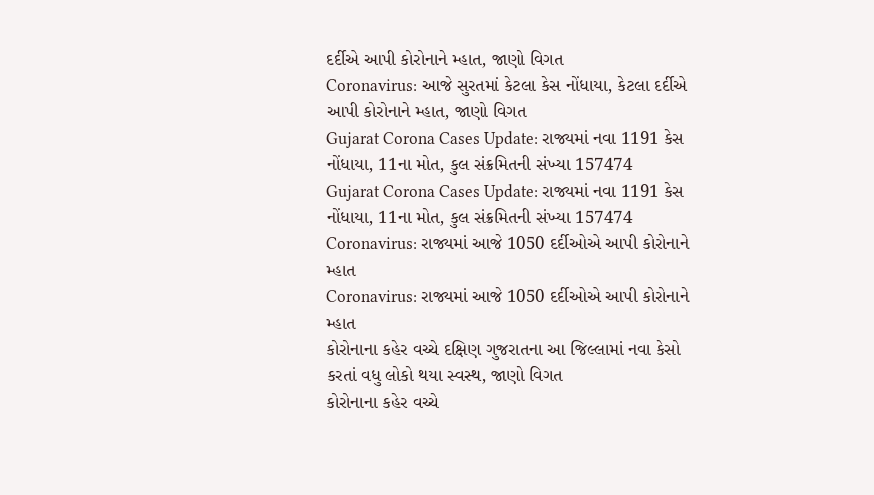દર્દીએ આપી કોરોનાને મ્હાત, જાણો વિગત
Coronavirus: આજે સુરતમાં કેટલા કેસ નોંધાયા, કેટલા દર્દીએ આપી કોરોનાને મ્હાત, જાણો વિગત
Gujarat Corona Cases Update: રાજ્યમાં નવા 1191 કેસ નોંધાયા, 11ના મોત, કુલ સંક્રમિતની સંખ્યા 157474
Gujarat Corona Cases Update: રાજ્યમાં નવા 1191 કેસ નોંધાયા, 11ના મોત, કુલ સંક્રમિતની સંખ્યા 157474
Coronavirus: રાજ્યમાં આજે 1050 દર્દીઓએ આપી કોરોનાને મ્હાત
Coronavirus: રાજ્યમાં આજે 1050 દર્દીઓએ આપી કોરોનાને મ્હાત
કોરોનાના કહેર વચ્ચે દક્ષિણ ગુજરાતના આ જિલ્લામાં નવા કેસો કરતાં વધુ લોકો થયા સ્વસ્થ, જાણો વિગત
કોરોનાના કહેર વચ્ચે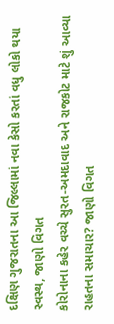દક્ષિણ ગુજરાતના આ જિલ્લામાં નવા કેસો કરતાં વધુ લોકો થયા સ્વસ્થ, જાણો વિગત
કોરોનાના કહેર વચ્ચે સુરત-અમદાવાદ અને રાજકોટ માટે શું આવ્યા રાહતના સમાચાર? જાણો વિગત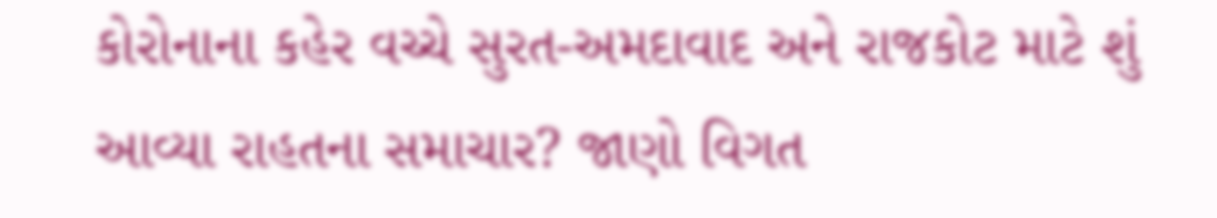કોરોનાના કહેર વચ્ચે સુરત-અમદાવાદ અને રાજકોટ માટે શું આવ્યા રાહતના સમાચાર? જાણો વિગત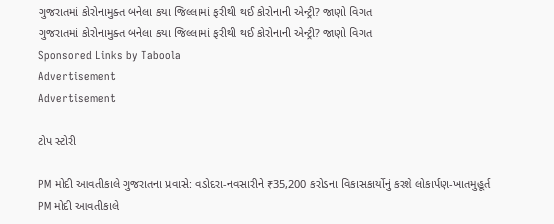ગુજરાતમાં કોરોનામુક્ત બનેલા કયા જિલ્લામાં ફરીથી થઈ કોરોનાની એન્ટ્રી? જાણો વિગત
ગુજરાતમાં કોરોનામુક્ત બનેલા કયા જિલ્લામાં ફરીથી થઈ કોરોનાની એન્ટ્રી? જાણો વિગત
Sponsored Links by Taboola
Advertisement
Advertisement

ટોપ સ્ટોરી

PM મોદી આવતીકાલે ગુજરાતના પ્રવાસે: વડોદરા-નવસારીને ₹35,200 કરોડના વિકાસકાર્યોનું કરશે લોકાર્પણ-ખાતમુહૂર્ત
PM મોદી આવતીકાલે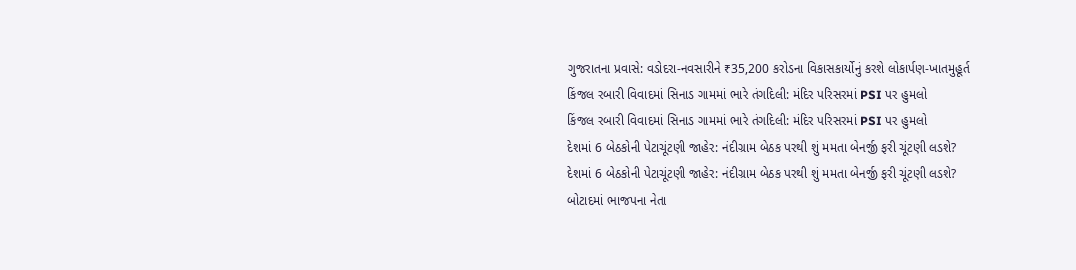ગુજરાતના પ્રવાસે: વડોદરા-નવસારીને ₹35,200 કરોડના વિકાસકાર્યોનું કરશે લોકાર્પણ-ખાતમુહૂર્ત
કિંજલ રબારી વિવાદમાં સિનાડ ગામમાં ભારે તંગદિલી: મંદિર પરિસરમાં PSI પર હુમલો
કિંજલ રબારી વિવાદમાં સિનાડ ગામમાં ભારે તંગદિલી: મંદિર પરિસરમાં PSI પર હુમલો
દેશમાં 6 બેઠકોની પેટાચૂંટણી જાહેર: નંદીગ્રામ બેઠક પરથી શું મમતા બેનર્જી ફરી ચૂંટણી લડશે?
દેશમાં 6 બેઠકોની પેટાચૂંટણી જાહેર: નંદીગ્રામ બેઠક પરથી શું મમતા બેનર્જી ફરી ચૂંટણી લડશે?
બોટાદમાં ભાજપના નેતા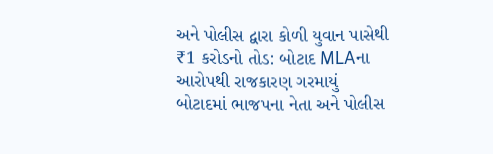અને પોલીસ દ્વારા કોળી યુવાન પાસેથી ₹1 કરોડનો તોડ: બોટાદ MLAના આરોપથી રાજકારણ ગરમાયું
બોટાદમાં ભાજપના નેતા અને પોલીસ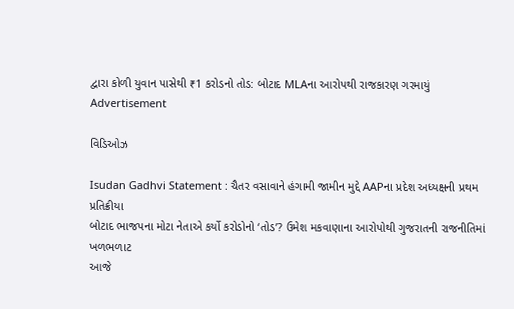દ્વારા કોળી યુવાન પાસેથી ₹1 કરોડનો તોડ: બોટાદ MLAના આરોપથી રાજકારણ ગરમાયું
Advertisement

વિડિઓઝ

Isudan Gadhvi Statement : ચૈતર વસાવાને હંગામી જામીન મુદ્દે AAPના પ્રદેશ અધ્યક્ષની પ્રથમ પ્રતિક્રીયા
બોટાદ ભાજપના મોટા નેતાએ કર્યો કરોડોનો ‘તોડ’? ઉમેશ મકવાણાના આરોપોથી ગુજરાતની રાજનીતિમાં ખળભળાટ
આજે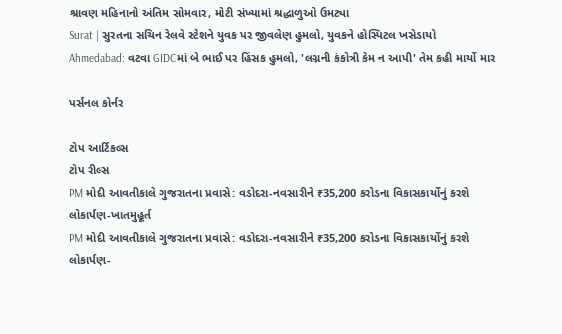શ્રાવણ મહિનાનો અંતિમ સોમવાર, મોટી સંખ્યામાં શ્રદ્ધાળુઓ ઉમટ્યા
Surat | સુરતના સચિન રેલવે સ્ટેશને યુવક પર જીવલેણ હુમલો, યુવકને હોસ્પિટલ ખસેડાયો
Ahmedabad: વટવા GIDCમાં બે ભાઈ પર હિંસક હુમલો, 'લગ્નની કંકોત્રી કેમ ન આપી' તેમ કહી માર્યો માર

પર્સનલ કોર્નર

ટોપ આર્ટિકલ્સ
ટોપ રીલ્સ
PM મોદી આવતીકાલે ગુજરાતના પ્રવાસે: વડોદરા-નવસારીને ₹35,200 કરોડના વિકાસકાર્યોનું કરશે લોકાર્પણ-ખાતમુહૂર્ત
PM મોદી આવતીકાલે ગુજરાતના પ્રવાસે: વડોદરા-નવસારીને ₹35,200 કરોડના વિકાસકાર્યોનું કરશે લોકાર્પણ-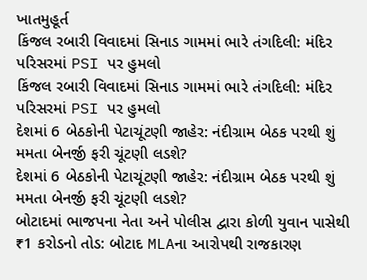ખાતમુહૂર્ત
કિંજલ રબારી વિવાદમાં સિનાડ ગામમાં ભારે તંગદિલી: મંદિર પરિસરમાં PSI પર હુમલો
કિંજલ રબારી વિવાદમાં સિનાડ ગામમાં ભારે તંગદિલી: મંદિર પરિસરમાં PSI પર હુમલો
દેશમાં 6 બેઠકોની પેટાચૂંટણી જાહેર: નંદીગ્રામ બેઠક પરથી શું મમતા બેનર્જી ફરી ચૂંટણી લડશે?
દેશમાં 6 બેઠકોની પેટાચૂંટણી જાહેર: નંદીગ્રામ બેઠક પરથી શું મમતા બેનર્જી ફરી ચૂંટણી લડશે?
બોટાદમાં ભાજપના નેતા અને પોલીસ દ્વારા કોળી યુવાન પાસેથી ₹1 કરોડનો તોડ: બોટાદ MLAના આરોપથી રાજકારણ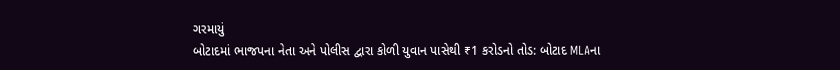ગરમાયું
બોટાદમાં ભાજપના નેતા અને પોલીસ દ્વારા કોળી યુવાન પાસેથી ₹1 કરોડનો તોડ: બોટાદ MLAના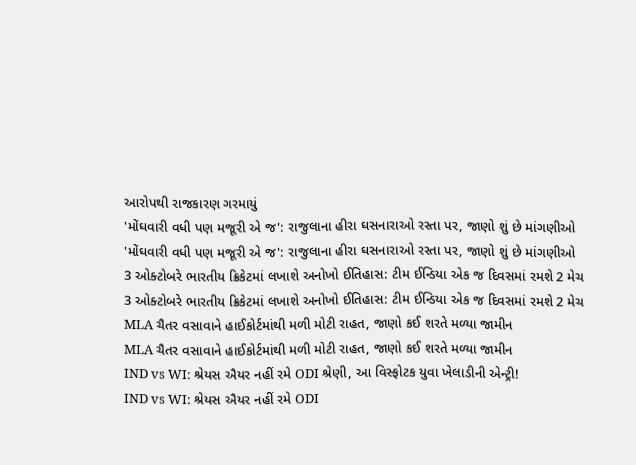આરોપથી રાજકારણ ગરમાયું
'મોંઘવારી વધી પણ મજૂરી એ જ': રાજુલાના હીરા ઘસનારાઓ રસ્તા પર, જાણો શું છે માંગણીઓ
'મોંઘવારી વધી પણ મજૂરી એ જ': રાજુલાના હીરા ઘસનારાઓ રસ્તા પર, જાણો શું છે માંગણીઓ
3 ઓક્ટોબરે ભારતીય ક્રિકેટમાં લખાશે અનોખો ઈતિહાસ: ટીમ ઈન્ડિયા એક જ દિવસમાં રમશે 2 મેચ
3 ઓક્ટોબરે ભારતીય ક્રિકેટમાં લખાશે અનોખો ઈતિહાસ: ટીમ ઈન્ડિયા એક જ દિવસમાં રમશે 2 મેચ
MLA ચૈતર વસાવાને હાઈકોર્ટમાંથી મળી મોટી રાહત, જાણો કઈ શરતે મળ્યા જામીન
MLA ચૈતર વસાવાને હાઈકોર્ટમાંથી મળી મોટી રાહત, જાણો કઈ શરતે મળ્યા જામીન
IND vs WI: શ્રેયસ ઐયર નહીં રમે ODI શ્રેણી, આ વિસ્ફોટક યુવા ખેલાડીની એન્ટ્રી!
IND vs WI: શ્રેયસ ઐયર નહીં રમે ODI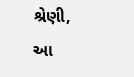શ્રેણી, આ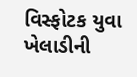વિસ્ફોટક યુવા ખેલાડીની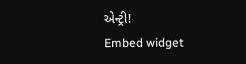એન્ટ્રી!
Embed widget